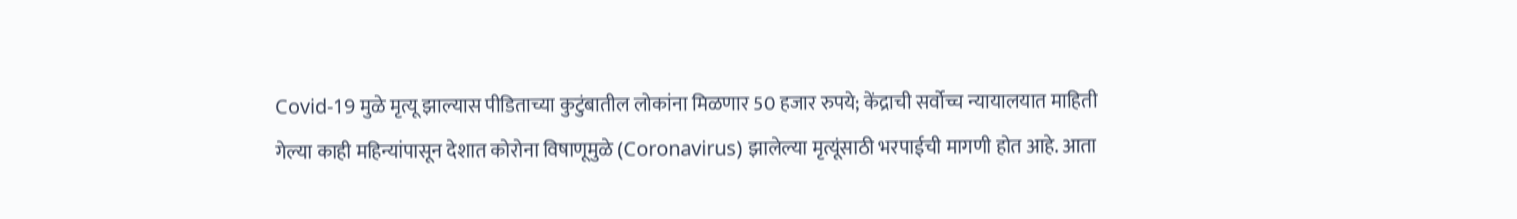Covid-19 मुळे मृत्यू झाल्यास पीडिताच्या कुटुंबातील लोकांना मिळणार 50 हजार रुपये; केंद्राची सर्वोच्च न्यायालयात माहिती
गेल्या काही महिन्यांपासून देशात कोरोना विषाणूमुळे (Coronavirus) झालेल्या मृत्यूंसाठी भरपाईची मागणी होत आहे. आता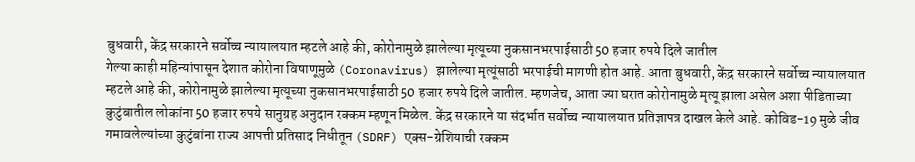बुधवारी, केंद्र सरकारने सर्वोच्च न्यायालयात म्हटले आहे की, कोरोनामुळे झालेल्या मृत्यूच्या नुकसानभरपाईसाठी 50 हजार रुपये दिले जातील
गेल्या काही महिन्यांपासून देशात कोरोना विषाणूमुळे (Coronavirus) झालेल्या मृत्यूंसाठी भरपाईची मागणी होत आहे. आता बुधवारी, केंद्र सरकारने सर्वोच्च न्यायालयात म्हटले आहे की, कोरोनामुळे झालेल्या मृत्यूच्या नुकसानभरपाईसाठी 50 हजार रुपये दिले जातील. म्हणजेच, आता ज्या घरात कोरोनामुळे मृत्यू झाला असेल अशा पीडिताच्या कुटुंबातील लोकांना 50 हजार रुपये सानुग्रह अनुदान रक्कम म्हणून मिळेल. केंद्र सरकारने या संदर्भात सर्वोच्च न्यायालयात प्रतिज्ञापत्र दाखल केले आहे. कोविड-19 मुळे जीव गमावलेल्यांच्या कुटुंबांना राज्य आपत्ती प्रतिसाद निधीतून (SDRF) एक्स-ग्रेशियाची रक्कम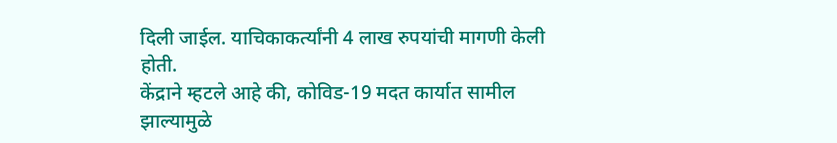दिली जाईल. याचिकाकर्त्यांनी 4 लाख रुपयांची मागणी केली होती.
केंद्राने म्हटले आहे की, कोविड-19 मदत कार्यात सामील झाल्यामुळे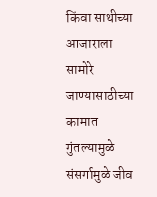किंवा साथीच्या आजाराला सामोरे जाण्यासाठीच्या कामात गुंतल्यामुळे संसर्गामुळे जीव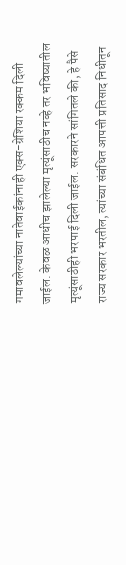गमावलेल्यांच्या नातेवाईकांनाही एक्स-ग्रेशिया रक्कम दिली जाईल. केवळ आधीच झालेल्या मृत्यूंसाठीच नव्हे तर भविष्यातील मृत्यूंसाठीही भरपाई दिली जाईल. सरकारने सांगितले की, हे पैसे राज्य सरकार भरतील, त्यांच्या संबंधित आपत्ती प्रतिसाद निधीतून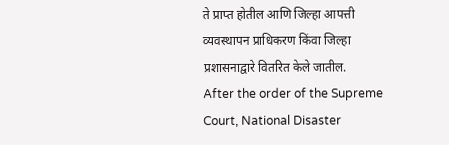ते प्राप्त होतील आणि जिल्हा आपत्ती व्यवस्थापन प्राधिकरण किंवा जिल्हा प्रशासनाद्वारे वितरित केले जातील.
After the order of the Supreme Court, National Disaster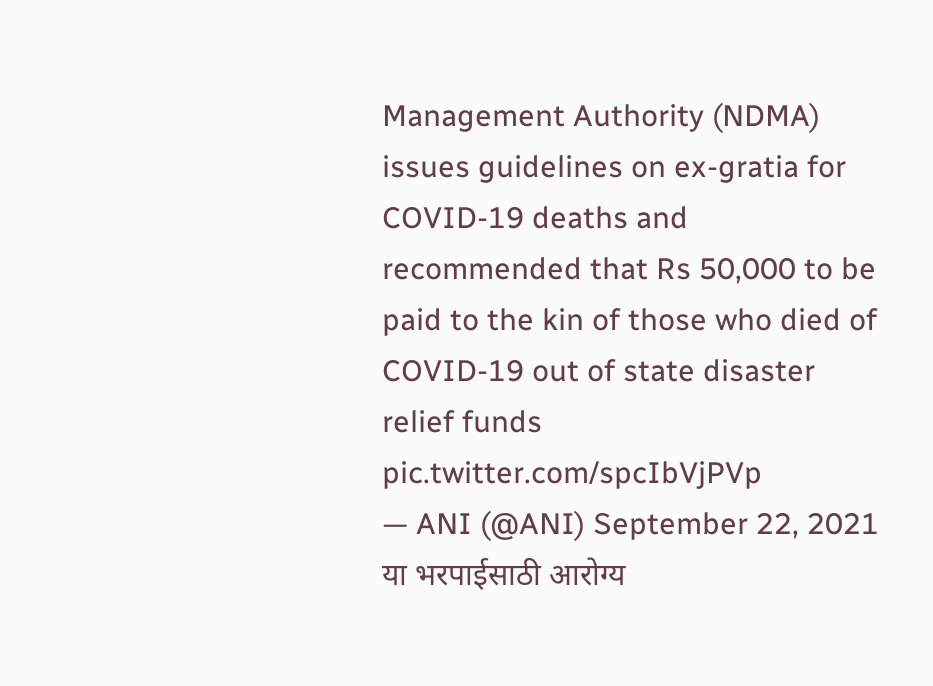Management Authority (NDMA) issues guidelines on ex-gratia for COVID-19 deaths and recommended that Rs 50,000 to be paid to the kin of those who died of COVID-19 out of state disaster relief funds pic.twitter.com/spcIbVjPVp
— ANI (@ANI) September 22, 2021
या भरपाईसाठी आरोग्य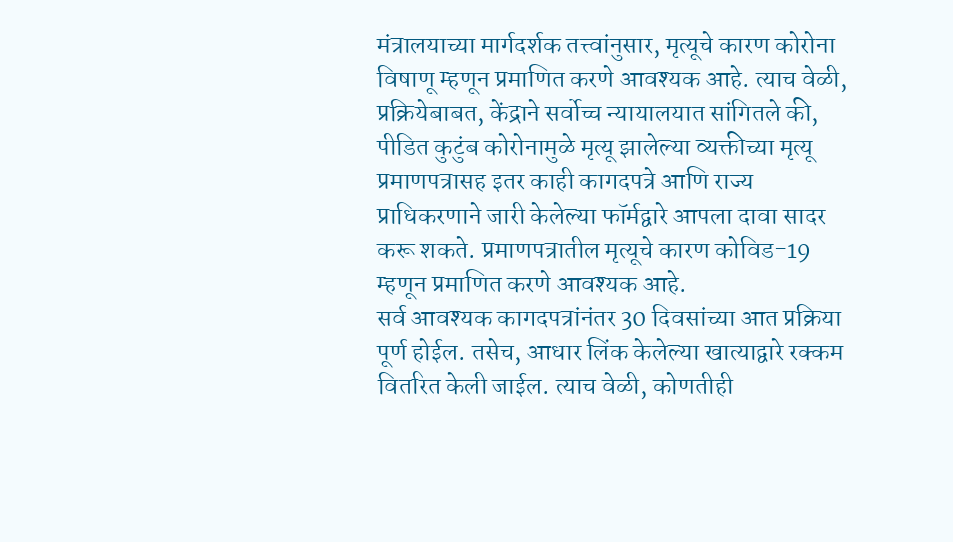मंत्रालयाच्या मार्गदर्शक तत्त्वांनुसार, मृत्यूचे कारण कोरोना विषाणू म्हणून प्रमाणित करणे आवश्यक आहे. त्याच वेळी, प्रक्रियेबाबत, केंद्राने सर्वोच्च न्यायालयात सांगितले की, पीडित कुटुंब कोरोनामुळे मृत्यू झालेल्या व्यक्तीच्या मृत्यू प्रमाणपत्रासह इतर काही कागदपत्रे आणि राज्य प्राधिकरणाने जारी केलेल्या फॉर्मद्वारे आपला दावा सादर करू शकते. प्रमाणपत्रातील मृत्यूचे कारण कोविड-19 म्हणून प्रमाणित करणे आवश्यक आहे.
सर्व आवश्यक कागदपत्रांनंतर 30 दिवसांच्या आत प्रक्रिया पूर्ण होईल. तसेच, आधार लिंक केलेल्या खात्याद्वारे रक्कम वितरित केली जाईल. त्याच वेळी, कोणतीही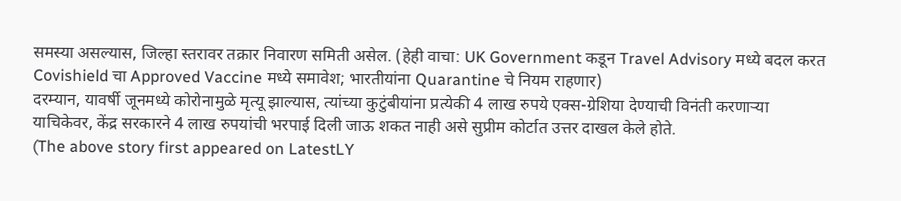समस्या असल्यास, जिल्हा स्तरावर तक्रार निवारण समिती असेल. (हेही वाचा: UK Government कडून Travel Advisory मध्ये बदल करत Covishield चा Approved Vaccine मध्ये समावेश; भारतीयांना Quarantine चे नियम राहणार)
दरम्यान, यावर्षी जूनमध्ये कोरोनामुळे मृत्यू झाल्यास, त्यांच्या कुटुंबीयांना प्रत्येकी 4 लाख रुपये एक्स-ग्रेशिया देण्याची विनंती करणाऱ्या याचिकेवर, केंद्र सरकारने 4 लाख रुपयांची भरपाई दिली जाऊ शकत नाही असे सुप्रीम कोर्टात उत्तर दाखल केले होते.
(The above story first appeared on LatestLY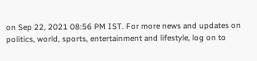on Sep 22, 2021 08:56 PM IST. For more news and updates on politics, world, sports, entertainment and lifestyle, log on to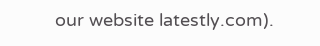our website latestly.com).